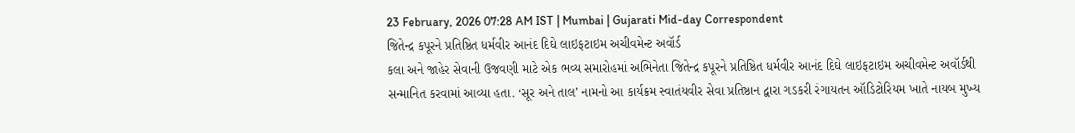23 February, 2026 07:28 AM IST | Mumbai | Gujarati Mid-day Correspondent
જિતેન્દ્ર કપૂરને પ્રતિષ્ઠિત ધર્મવીર આનંદ દિઘે લાઇફટાઇમ અચીવમેન્ટ અવૉર્ડ
કલા અને જાહેર સેવાની ઉજવણી માટે એક ભવ્ય સમારોહમાં અભિનેતા જિતેન્દ્ર કપૂરને પ્રતિષ્ઠિત ધર્મવીર આનંદ દિઘે લાઇફટાઇમ અચીવમેન્ટ અવૉર્ડથી સન્માનિત કરવામાં આવ્યા હતા. ‘સૂર અને તાલ’ નામનો આ કાર્યક્રમ સ્વાતંયવીર સેવા પ્રતિષ્ઠાન દ્વારા ગડકરી રંગાયતન ઑડિટોરિયમ ખાતે નાયબ મુખ્ય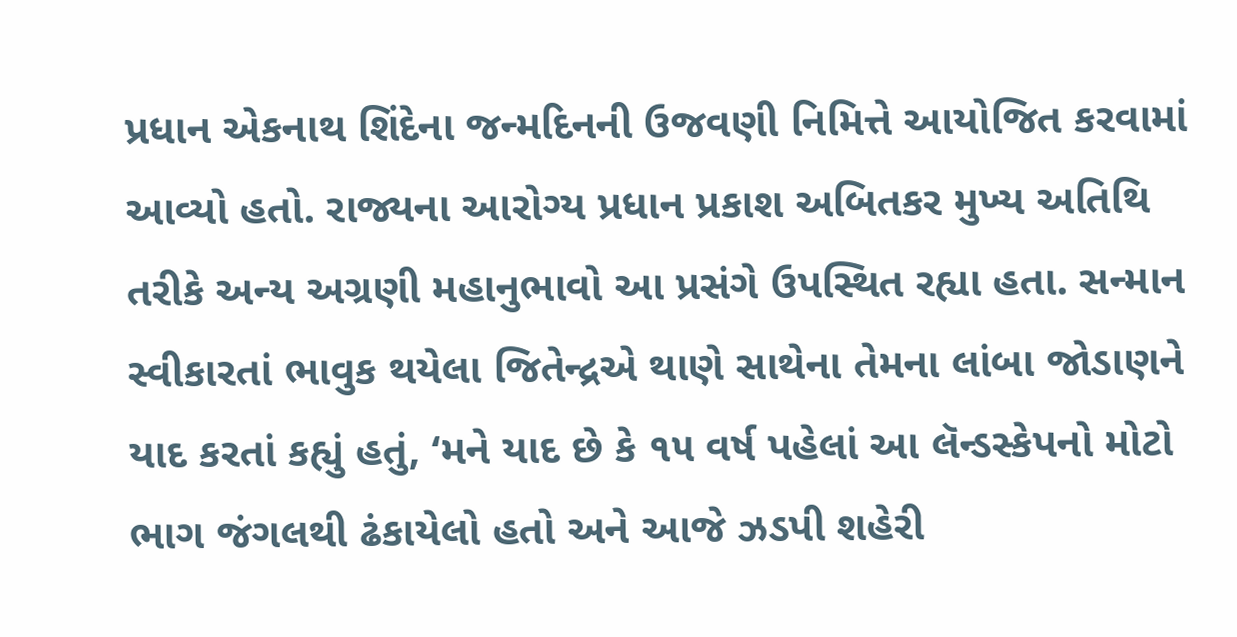પ્રધાન એકનાથ શિંદેના જન્મદિનની ઉજવણી નિમિત્તે આયોજિત કરવામાં આવ્યો હતો. રાજ્યના આરોગ્ય પ્રધાન પ્રકાશ અબિતકર મુખ્ય અતિથિ તરીકે અન્ય અગ્રણી મહાનુભાવો આ પ્રસંગે ઉપસ્થિત રહ્યા હતા. સન્માન સ્વીકારતાં ભાવુક થયેલા જિતેન્દ્રએ થાણે સાથેના તેમના લાંબા જોડાણને યાદ કરતાં કહ્યું હતું, ‘મને યાદ છે કે ૧૫ વર્ષ પહેલાં આ લૅન્ડસ્કેપનો મોટો ભાગ જંગલથી ઢંકાયેલો હતો અને આજે ઝડપી શહેરી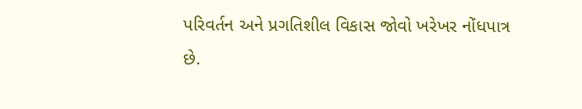પરિવર્તન અને પ્રગતિશીલ વિકાસ જોવો ખરેખર નોંધપાત્ર છે.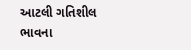આટલી ગતિશીલ ભાવના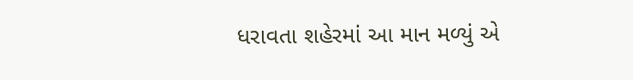ધરાવતા શહેરમાં આ માન મળ્યું એ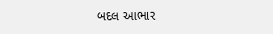બદલ આભાર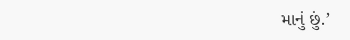માનું છું.’